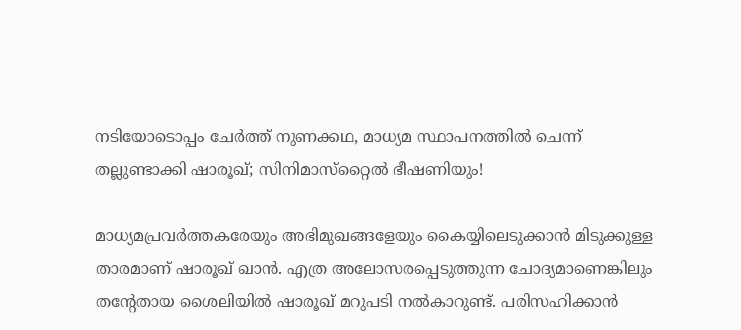നടിയോടൊപ്പം ചേര്‍ത്ത് നുണക്കഥ, മാധ്യമ സ്ഥാപനത്തില്‍ ചെന്ന് തല്ലുണ്ടാക്കി ഷാരൂഖ്; സിനിമാസ്‌റ്റൈല്‍ ഭീഷണിയും!

മാധ്യമപ്രവര്‍ത്തകരേയും അഭിമുഖങ്ങളേയും കൈയ്യിലെടുക്കാന്‍ മിടുക്കുള്ള താരമാണ് ഷാരൂഖ് ഖാന്‍. എത്ര അലോസരപ്പെടുത്തുന്ന ചോദ്യമാണെങ്കിലും തന്റേതായ ശൈലിയില്‍ ഷാരൂഖ് മറുപടി നല്‍കാറുണ്ട്. പരിസഹിക്കാന്‍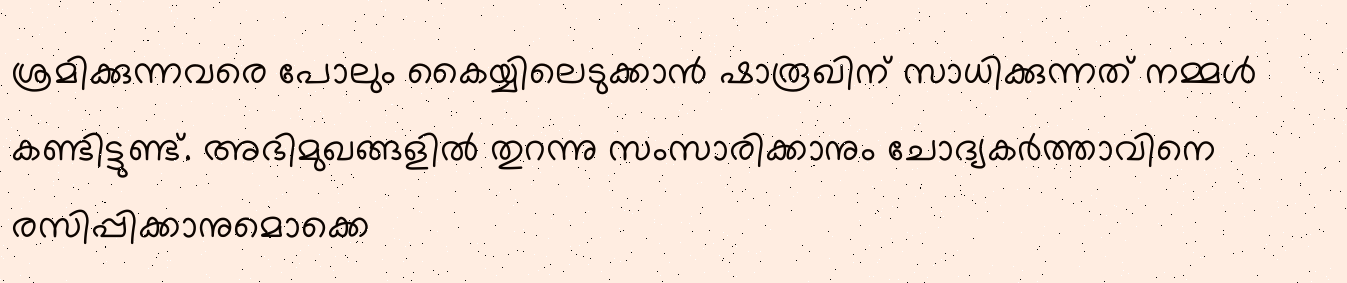ശ്രമിക്കുന്നവരെ പോലും കൈയ്യിലെടുക്കാന്‍ ഷാരൂഖിന് സാധിക്കുന്നത് നമ്മള്‍ കണ്ടിട്ടുണ്ട്. അഭിമുഖങ്ങളില്‍ തുറന്നു സംസാരിക്കാനും ചോദ്യകര്‍ത്താവിനെ രസിപ്പിക്കാനുമൊക്കെ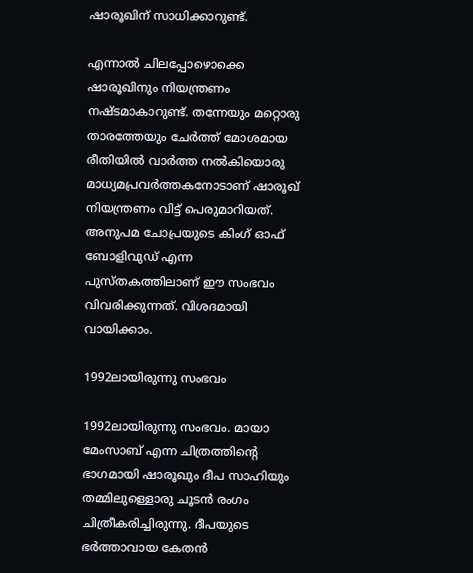ഷാരൂഖിന് സാധിക്കാറുണ്ട്.

എന്നാല്‍ ചിലപ്പോഴൊക്കെ ഷാരൂഖിനും നിയന്ത്രണം നഷ്ടമാകാറുണ്ട്. തന്നേയും മറ്റൊരു താരത്തേയും ചേര്‍ത്ത് മോശമായ രീതിയില്‍ വാര്‍ത്ത നല്‍കിയൊരു മാധ്യമപ്രവര്‍ത്തകനോടാണ് ഷാരൂഖ് നിയന്ത്രണം വിട്ട് പെരുമാറിയത്. അനുപമ ചോപ്രയുടെ കിംഗ് ഓഫ് ബോളിവുഡ് എന്ന പുസ്തകത്തിലാണ് ഈ സംഭവം വിവരിക്കുന്നത്. വിശദമായി വായിക്കാം.

1992ലായിരുന്നു സംഭവം

1992ലായിരുന്നു സംഭവം. മായാ മേംസാബ് എന്ന ചിത്രത്തിന്റെ ഭാഗമായി ഷാരൂഖും ദീപ സാഹിയും തമ്മിലുള്ളൊരു ചൂടന്‍ രംഗം ചിത്രീകരിച്ചിരുന്നു. ദീപയുടെ ഭര്‍ത്താവായ കേതന്‍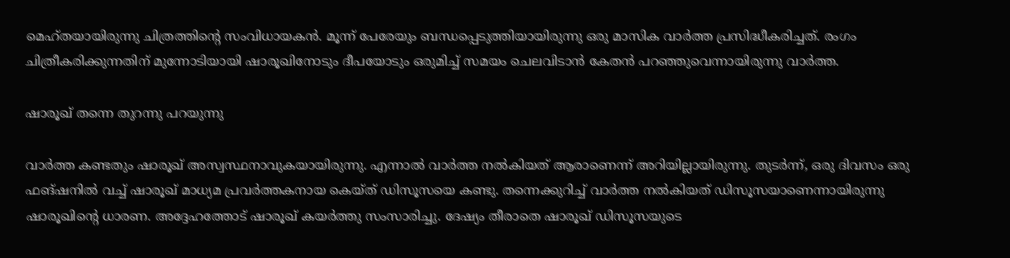മെഹ്തയായിരുന്നു ചിത്രത്തിന്റെ സംവിധായകന്‍. മൂന്ന് പേരേയും ബന്ധപ്പെടുത്തിയായിരുന്നു ഒരു മാസിക വാര്‍ത്ത പ്രസിദ്ധീകരിച്ചത്. രംഗം ചിത്രീകരിക്കുന്നതിന് മുന്നോടിയായി ഷാരൂഖിനോടും ദീപയോടും ഒരുമിച്ച് സമയം ചെലവിടാന്‍ കേതന്‍ പറഞ്ഞുവെന്നായിരുന്നു വാര്‍ത്ത.

ഷാരൂഖ് തന്നെ തുറന്നു പറയുന്നു

വാര്‍ത്ത കണ്ടതും ഷാരൂഖ് അസ്വസ്ഥനാവുകയായിരുന്നു. എന്നാല്‍ വാര്‍ത്ത നല്‍കിയത് ആരാണെന്ന് അറിയില്ലായിരുന്നു. തുടര്‍ന്ന്, ഒരു ദിവസം ഒരു ഫങ്ഷനില്‍ വച്ച് ഷാരൂഖ് മാധ്യമ പ്രവര്‍ത്തകനായ കെയ്ത് ഡിസൂസയെ കണ്ടു. തന്നെക്കുറിച്ച് വാര്‍ത്ത നല്‍കിയത് ഡിസൂസയാണെന്നായിരുന്നു ഷാരൂഖിന്റെ ധാരണ. അദ്ദേഹത്തോട് ഷാരൂഖ് കയര്‍ത്തു സംസാരിച്ചു. ദേഷ്യം തീരാതെ ഷാരൂഖ് ഡിസൂസയുടെ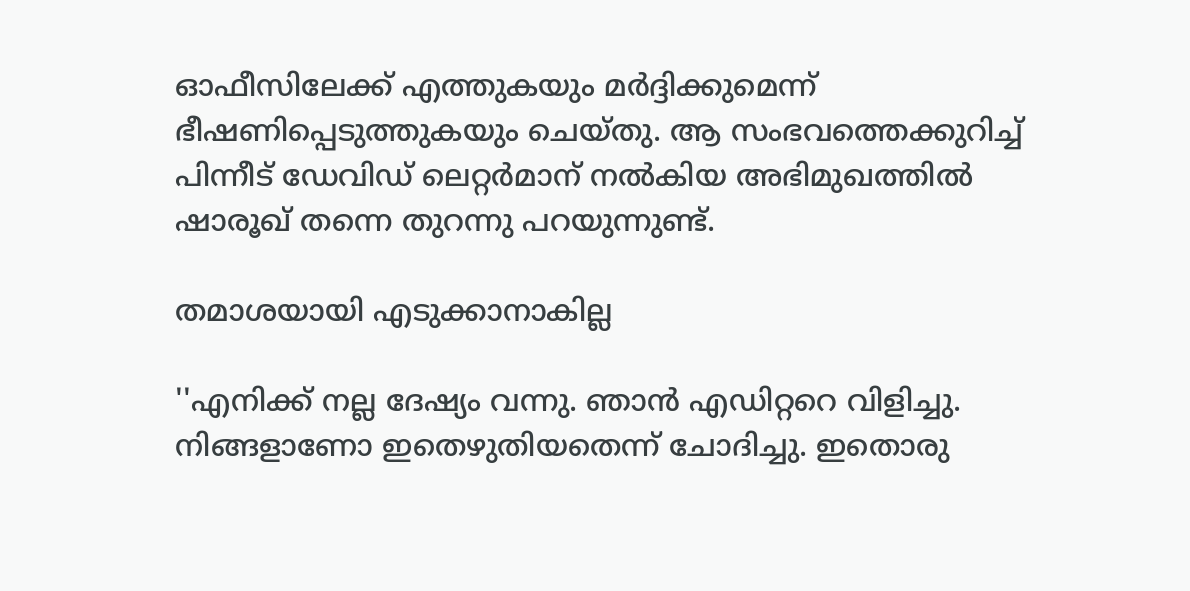ഓഫീസിലേക്ക് എത്തുകയും മര്‍ദ്ദിക്കുമെന്ന് ഭീഷണിപ്പെടുത്തുകയും ചെയ്തു. ആ സംഭവത്തെക്കുറിച്ച് പിന്നീട് ഡേവിഡ് ലെറ്റര്‍മാന് നല്‍കിയ അഭിമുഖത്തില്‍ ഷാരൂഖ് തന്നെ തുറന്നു പറയുന്നുണ്ട്.

തമാശയായി എടുക്കാനാകില്ല

''എനിക്ക് നല്ല ദേഷ്യം വന്നു. ഞാന്‍ എഡിറ്ററെ വിളിച്ചു. നിങ്ങളാണോ ഇതെഴുതിയതെന്ന് ചോദിച്ചു. ഇതൊരു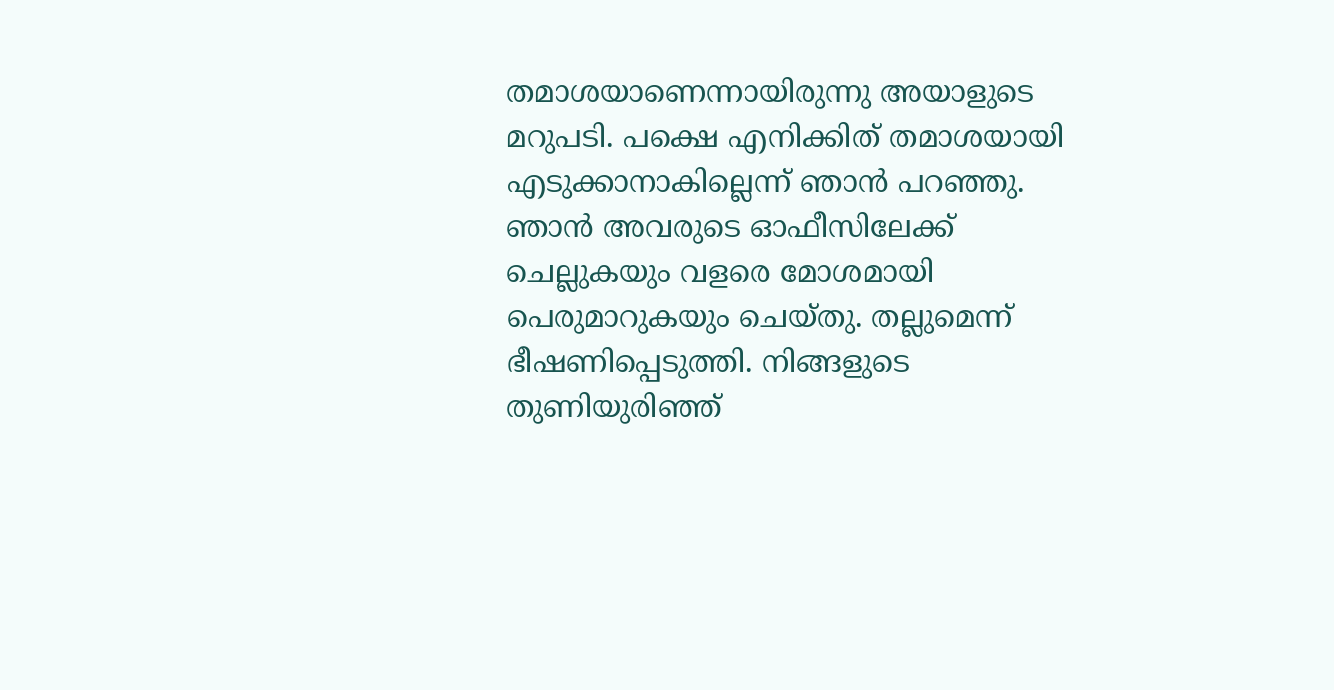തമാശയാണെന്നായിരുന്നു അയാളുടെ മറുപടി. പക്ഷെ എനിക്കിത് തമാശയായി എടുക്കാനാകില്ലെന്ന് ഞാന്‍ പറഞ്ഞു. ഞാന്‍ അവരുടെ ഓഫീസിലേക്ക് ചെല്ലുകയും വളരെ മോശമായി പെരുമാറുകയും ചെയ്തു. തല്ലുമെന്ന് ഭീഷണിപ്പെടുത്തി. നിങ്ങളുടെ തുണിയുരിഞ്ഞ്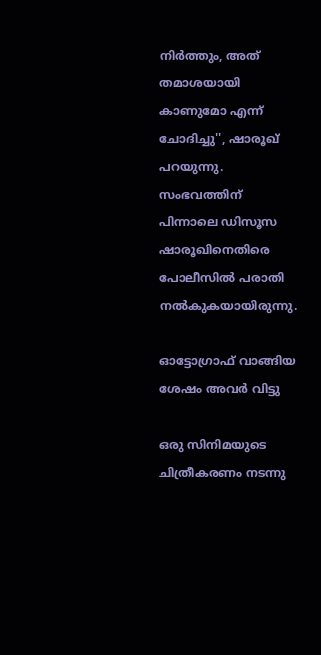നിര്‍ത്തും, അത് തമാശയായി കാണുമോ എന്ന് ചോദിച്ചു'', ഷാരൂഖ് പറയുന്നു. സംഭവത്തിന് പിന്നാലെ ഡിസൂസ ഷാരൂഖിനെതിരെ പോലീസില്‍ പരാതി നല്‍കുകയായിരുന്നു.

ഓട്ടോഗ്രാഫ് വാങ്ങിയ ശേഷം അവര്‍ വിട്ടു

ഒരു സിനിമയുടെ ചിത്രീകരണം നടന്നു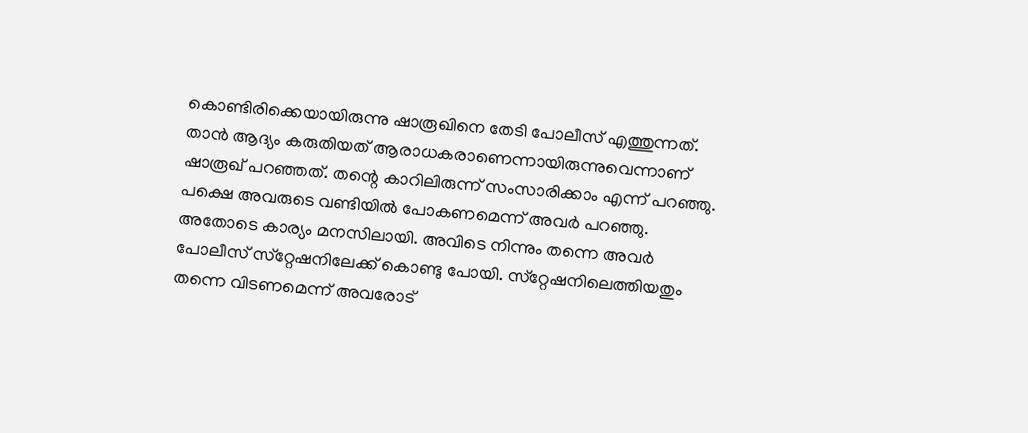കൊണ്ടിരിക്കെയായിരുന്നു ഷാരൂഖിനെ തേടി പോലീസ് എത്തുന്നത്. താന്‍ ആദ്യം കരുതിയത് ആരാധകരാണെന്നായിരുന്നുവെന്നാണ് ഷാരൂഖ് പറഞ്ഞത്. തന്റെ കാറിലിരുന്ന് സംസാരിക്കാം എന്ന് പറഞ്ഞു. പക്ഷെ അവരുടെ വണ്ടിയില്‍ പോകണമെന്ന് അവര്‍ പറഞ്ഞു. അതോടെ കാര്യം മനസിലായി. അവിടെ നിന്നും തന്നെ അവര്‍ പോലീസ് സ്‌റ്റേഷനിലേക്ക് കൊണ്ടു പോയി. സ്‌റ്റേഷനിലെത്തിയതും തന്നെ വിടണമെന്ന് അവരോട്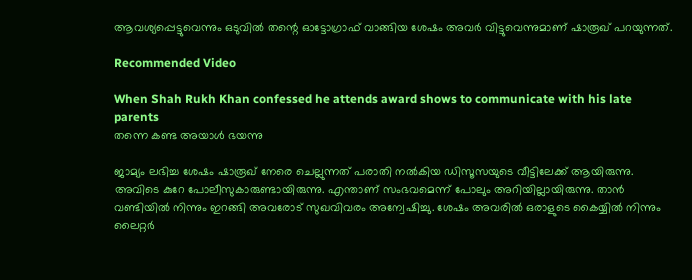ആവശ്യപ്പെട്ടുവെന്നും ഒടുവില്‍ തന്റെ ഓട്ടോഗ്രാഫ് വാങ്ങിയ ശേഷം അവര്‍ വിട്ടുവെന്നുമാണ് ഷാരൂഖ് പറയുന്നത്.

Recommended Video

When Shah Rukh Khan confessed he attends award shows to communicate with his late parents
തന്നെ കണ്ട അയാള്‍ ഭയന്നു

ജാമ്യം ലഭിച്ച ശേഷം ഷാരൂഖ് നേരെ ചെല്ലുന്നത് പരാതി നല്‍കിയ ഡിസൂസയുടെ വീട്ടിലേക്ക് ആയിരുന്നു. അവിടെ കുറേ പോലീസുകാരുണ്ടായിരുന്നു. എന്താണ് സംഭവമെന്ന് പോലും അറിയില്ലായിരുന്നു. താന്‍ വണ്ടിയില്‍ നിന്നും ഇറങ്ങി അവരോട് സുഖവിവരം അന്വേഷിച്ചു. ശേഷം അവരില്‍ ഒരാളുടെ കൈയ്യില്‍ നിന്നും ലൈറ്റര്‍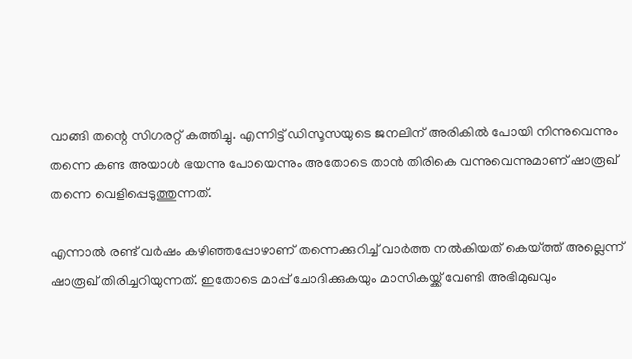വാങ്ങി തന്റെ സിഗരറ്റ് കത്തിച്ചു. എന്നിട്ട് ഡിസൂസയുടെ ജനലിന് അരികില്‍ പോയി നിന്നുവെന്നും തന്നെ കണ്ട അയാള്‍ ഭയന്നു പോയെന്നും അതോടെ താന്‍ തിരികെ വന്നുവെന്നുമാണ് ഷാരൂഖ് തന്നെ വെളിപ്പെടുത്തുന്നത്.

എന്നാല്‍ രണ്ട് വര്‍ഷം കഴിഞ്ഞപ്പോഴാണ് തന്നെക്കുറിച്ച് വാര്‍ത്ത നല്‍കിയത് കെയ്ത്ത് അല്ലെന്ന് ഷാരൂഖ് തിരിച്ചറിയുന്നത്. ഇതോടെ മാപ്പ് ചോദിക്കുകയും മാസികയ്ക്ക് വേണ്ടി അഭിമുഖവും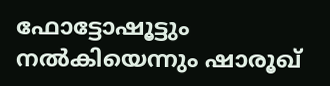ഫോട്ടോഷൂട്ടും നല്‍കിയെന്നും ഷാരൂഖ്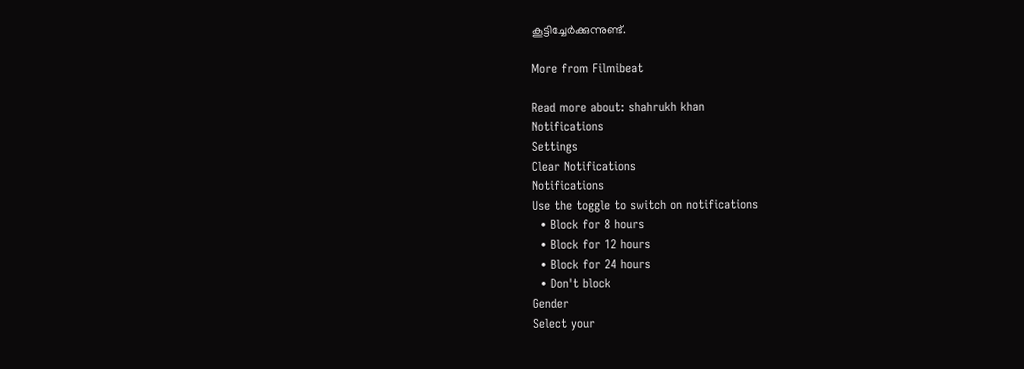കൂട്ടിച്ചേര്‍ക്കുന്നുണ്ട്.

More from Filmibeat

Read more about: shahrukh khan
Notifications
Settings
Clear Notifications
Notifications
Use the toggle to switch on notifications
  • Block for 8 hours
  • Block for 12 hours
  • Block for 24 hours
  • Don't block
Gender
Select your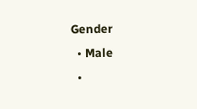Gender
  • Male
  •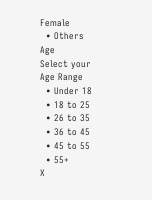Female
  • Others
Age
Select your Age Range
  • Under 18
  • 18 to 25
  • 26 to 35
  • 36 to 45
  • 45 to 55
  • 55+
X